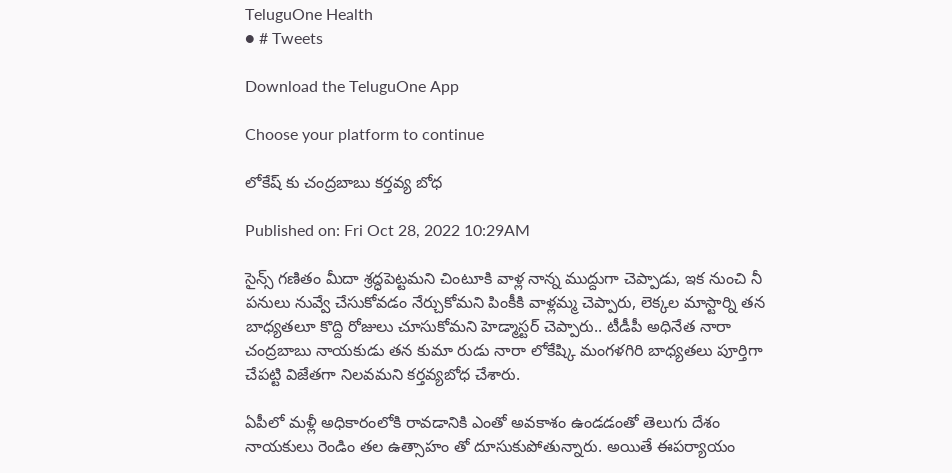TeluguOne Health
● # Tweets

Download the TeluguOne App

Choose your platform to continue

లోకేష్ కు చంద్రబాబు కర్తవ్య బోధ

Published on: Fri Oct 28, 2022 10:29AM

సైన్స్ గణితం మీదా శ్రద్ధపెట్టమని చింటూకి వాళ్ల నాన్న ముద్దుగా చెప్పాడు, ఇక నుంచి నీ పనులు నువ్వే చేసుకోవడం నేర్చుకోమని పింకీకి వాళ్లమ్మ చెప్పారు, లెక్కల మాస్టార్ని తన బాధ్యతలూ కొద్ది రోజులు చూసుకోమని హెడ్మాస్టర్ చెప్పారు.. టీడీపీ అధినేత నారా చంద్రబాబు నాయకుడు తన కుమా రుడు నారా లోకేష్కి మంగళగిరి బాధ్యతలు పూర్తిగా చేపట్టి విజేతగా నిలవమని కర్తవ్యబోధ చేశారు.

ఏపీలో మళ్లీ అధికారంలోకి రావడానికి ఎంతో అవకాశం ఉండడంతో తెలుగు దేశం నాయకులు రెండిం తల ఉత్సాహం తో దూసుకుపోతున్నారు. అయితే ఈపర్యాయం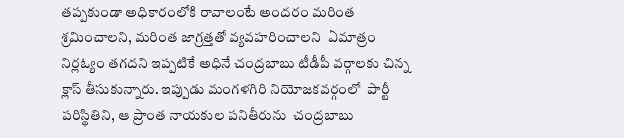తప్పకుండా అధికారంలోకి రావాలంటే అందరం మరింత శ్రమించాలని, మరింత జాగ్రత్తతో వ్యవహరించాలని  ఏమాత్రం నిర్లఓ్యం తగదని ఇప్పటికే అధినే చంద్రబాబు టీడీపీ వర్గాలకు చిన్న క్లాస్ తీసుకున్నారు. ఇప్పుడు మంగళగిరి నియోజకవర్గంలో  పార్టీ పరిస్థితిని, ఆ ప్రాంత నాయకుల పనితీరును  చంద్రబాబు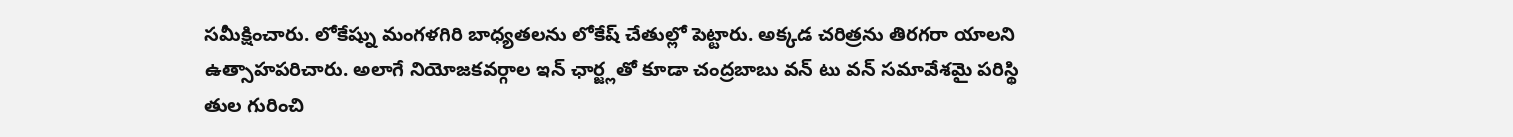సమీక్షించారు. లోకేష్ను మంగళగిరి బాధ్యతలను లోకేష్ చేతుల్లో పెట్టారు. అక్కడ చరిత్రను తిరగరా యాలని ఉత్సాహపరిచారు. అలాగే నియోజకవర్గాల ఇన్ ఛార్జ్లతో కూడా చంద్రబాబు వన్ టు వన్ సమావేశమై పరిస్థి తుల గురించి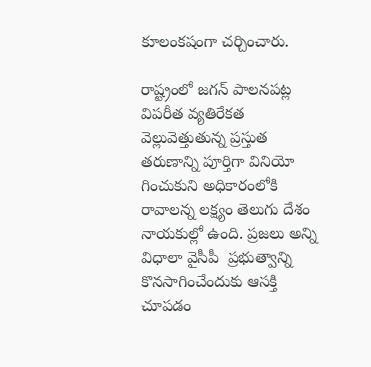కూలంకషంగా చర్చించారు.

రాష్ట్రంలో జగన్ పాలనపట్ల విపరీత వ్యతిరేకత వెల్లువెత్తుతున్న ప్రస్తుత తరుణాన్ని పూర్తిగా వినియో గించుకుని అధికారంలోకి రావాలన్న లక్ష్యం తెలుగు దేశం నాయకుల్లో ఉంది. ప్రజలు అన్ని విధాలా వైసీపీ  ప్రభుత్వాన్ని కొనసాగించేందుకు ఆసక్తి చూపడం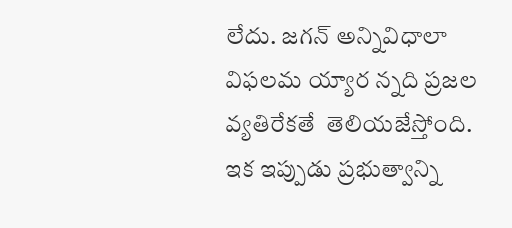లేదు. జగన్ అన్నివిధాలా విఫలమ య్యార న్నది ప్రజల వ్యతిరేకతే  తెలియజేస్తోంది. ఇక ఇప్పుడు ప్రభుత్వాన్ని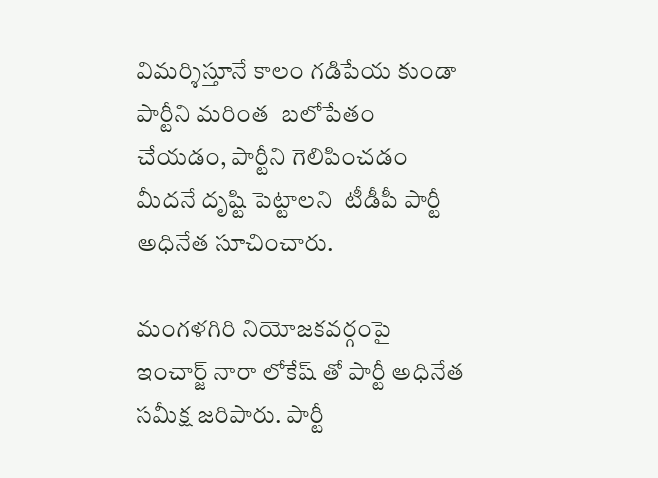విమర్శిస్తూనే కాలం గడిపేయ కుండా పార్టీని మరింత  బలోపేతం చేయడం, పార్టీని గెలిపించడం మీదనే దృష్టి పెట్టాలని  టీడీపీ పార్టీ అధినేత సూచించారు.

మంగళగిరి నియోజకవర్గంపై ఇంచార్జ్ నారా లోకేష్ తో పార్టీ అధినేత సమీక్ష జరిపారు. పార్టీ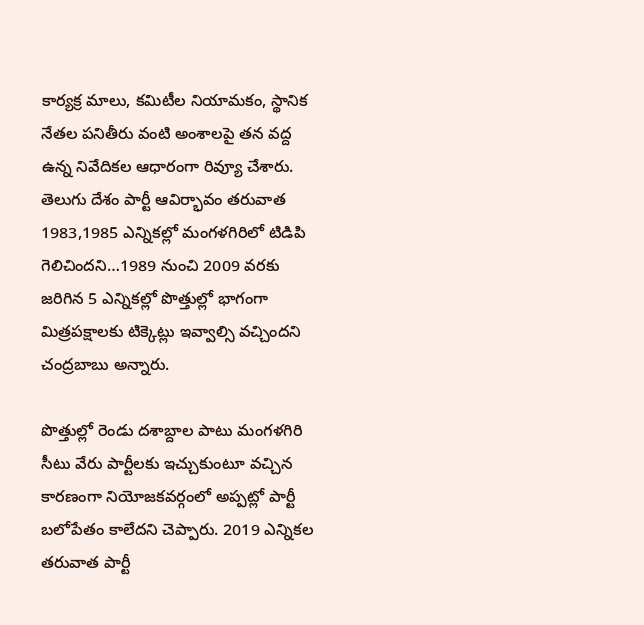కార్యక్ర మాలు, కమిటీల నియామకం, స్థానిక నేతల పనితీరు వంటి అంశాలపై తన వద్ద ఉన్న నివేదికల ఆధారంగా రివ్యూ చేశారు. తెలుగు దేశం పార్టీ ఆవిర్భావం తరువాత 1983,1985 ఎన్నికల్లో మంగళగిరిలో టిడిపి గెలిచిందని…1989 నుంచి 2009 వరకు జరిగిన 5 ఎన్నికల్లో పొత్తుల్లో భాగంగా మిత్రపక్షాలకు టిక్కెట్లు ఇవ్వాల్సి వచ్చిందని చంద్రబాబు అన్నారు.

పొత్తుల్లో రెండు దశాబ్దాల పాటు మంగళగిరి సీటు వేరు పార్టీలకు ఇచ్చుకుంటూ వచ్చిన కారణంగా నియోజకవర్గంలో అప్పట్లో పార్టీ బలోపేతం కాలేదని చెప్పారు. 2019 ఎన్నికల తరువాత పార్టీ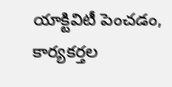యాక్టివిటీ పెంచడం, కార్యకర్తల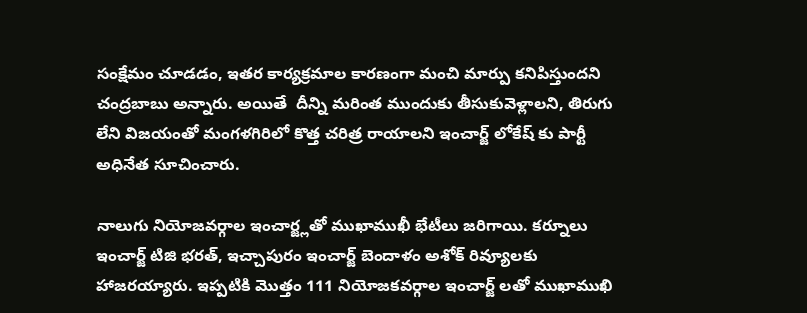సంక్షేమం చూడడం, ఇతర కార్యక్రమాల కారణంగా మంచి మార్పు కనిపిస్తుందని చంద్రబాబు అన్నారు. అయితే  దీన్ని మరింత ముందుకు తీసుకువెళ్లాలని, తిరుగు లేని విజయంతో మంగళగిరిలో కొత్త చరిత్ర రాయాలని ఇంచార్జ్ లోకేష్ కు పార్టీ అధినేత సూచించారు.

నాలుగు నియోజవర్గాల ఇంచార్జ్లతో ముఖాముఖీ భేటీలు జరిగాయి. కర్నూలు ఇంచార్జ్ టిజి భరత్, ఇచ్చాపురం ఇంచార్జ్ బెందాళం అశోక్ రివ్యూలకు హాజరయ్యారు. ఇప్పటికి మొత్తం 111 నియోజకవర్గాల ఇంచార్జ్ లతో ముఖాముఖి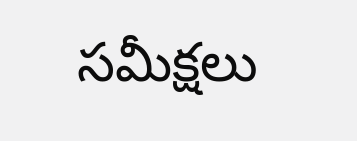సమీక్షలు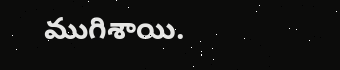ముగిశాయి.